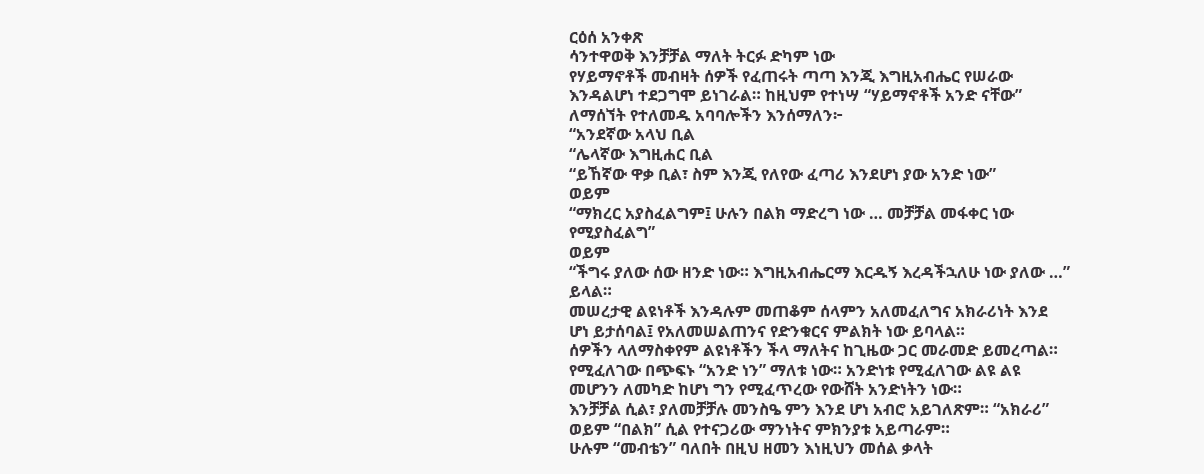ርዕሰ አንቀጽ
ሳንተዋወቅ እንቻቻል ማለት ትርፉ ድካም ነው
የሃይማኖቶች መብዛት ሰዎች የፈጠሩት ጣጣ እንጂ እግዚአብሔር የሠራው እንዳልሆነ ተደጋግሞ ይነገራል። ከዚህም የተነሣ “ሃይማኖቶች አንድ ናቸው” ለማሰኘት የተለመዱ አባባሎችን እንሰማለን፦
“አንደኛው አላህ ቢል
“ሌላኛው እግዚሐር ቢል
“ይኸኛው ዋቃ ቢል፣ ስም እንጂ የለየው ፈጣሪ እንደሆነ ያው አንድ ነው”
ወይም
“ማክረር አያስፈልግም፤ ሁሉን በልክ ማድረግ ነው … መቻቻል መፋቀር ነው የሚያስፈልግ”
ወይም
“ችግሩ ያለው ሰው ዘንድ ነው። እግዚአብሔርማ እርዱኝ እረዳችኋለሁ ነው ያለው …” ይላል።
መሠረታዊ ልዩነቶች እንዳሉም መጠቆም ሰላምን አለመፈለግና አክራሪነት እንደ ሆነ ይታሰባል፤ የአለመሠልጠንና የድንቁርና ምልክት ነው ይባላል።
ሰዎችን ላለማስቀየም ልዩነቶችን ችላ ማለትና ከጊዜው ጋር መራመድ ይመረጣል። የሚፈለገው በጭፍኑ “አንድ ነን” ማለቱ ነው። አንድነቱ የሚፈለገው ልዩ ልዩ መሆንን ለመካድ ከሆነ ግን የሚፈጥረው የውሸት አንድነትን ነው።
እንቻቻል ሲል፣ ያለመቻቻሉ መንስዔ ምን እንደ ሆነ አብሮ አይገለጽም። “አክራሪ” ወይም “በልክ” ሲል የተናጋሪው ማንነትና ምክንያቱ አይጣራም።
ሁሉም “መብቴን” ባለበት በዚህ ዘመን እነዚህን መሰል ቃላት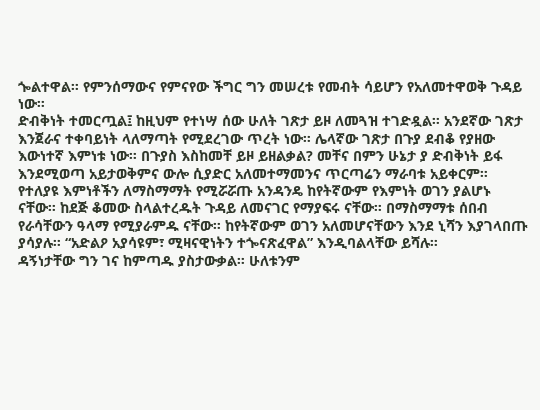ጐልተዋል። የምንሰማውና የምናየው ችግር ግን መሠረቱ የመብት ሳይሆን የአለመተዋወቅ ጉዳይ ነው።
ድብቅነት ተመርጧል፤ ከዚህም የተነሣ ሰው ሁለት ገጽታ ይዞ ለመጓዝ ተገድዷል። አንደኛው ገጽታ እንጀራና ተቀባይነት ላለማጣት የሚደረገው ጥረት ነው። ሌላኛው ገጽታ በጉያ ደብቆ የያዘው እውነተኛ እምነቱ ነው። በጉያስ እስከመቸ ይዞ ይዘልቃል? መቸና በምን ሁኔታ ያ ድብቅነት ይፋ እንደሚወጣ አይታወቅምና ውሎ ሲያድር አለመተማመንና ጥርጣሬን ማራባቱ አይቀርም።
የተለያዩ እምነቶችን ለማስማማት የሚሯሯጡ አንዳንዴ ከየትኛውም የእምነት ወገን ያልሆኑ ናቸው። ከደጅ ቆመው ስላልተረዱት ጉዳይ ለመናገር የማያፍሩ ናቸው። በማስማማቱ ሰበብ የራሳቸውን ዓላማ የሚያራምዱ ናቸው። ከየትኛውም ወገን አለመሆናቸውን እንደ ኒሻን እያገላበጡ ያሳያሉ። “አድልዖ አያሳዩም፣ ሚዛናዊነትን ተጐናጽፈዋል” እንዲባልላቸው ይሻሉ።
ዳኝነታቸው ግን ገና ከምጣዱ ያስታውቃል። ሁለቱንም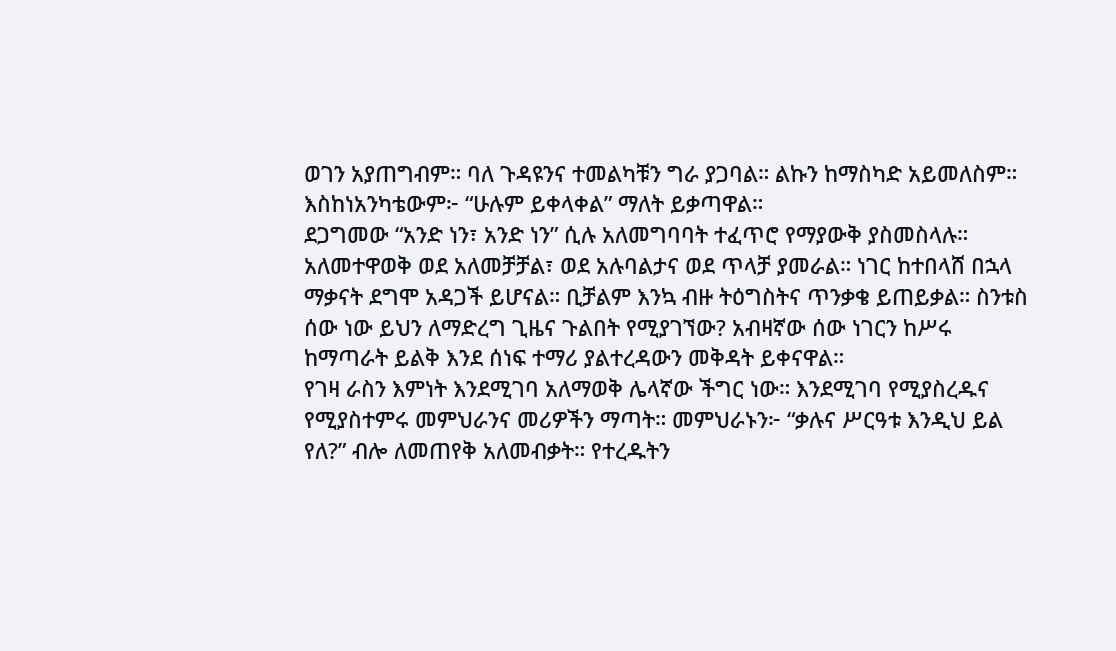ወገን አያጠግብም። ባለ ጉዳዩንና ተመልካቹን ግራ ያጋባል። ልኩን ከማስካድ አይመለስም። እስከነአንካቴውም፦ “ሁሉም ይቀላቀል” ማለት ይቃጣዋል።
ደጋግመው “አንድ ነን፣ አንድ ነን” ሲሉ አለመግባባት ተፈጥሮ የማያውቅ ያስመስላሉ።
አለመተዋወቅ ወደ አለመቻቻል፣ ወደ አሉባልታና ወደ ጥላቻ ያመራል። ነገር ከተበላሸ በኋላ ማቃናት ደግሞ አዳጋች ይሆናል። ቢቻልም እንኳ ብዙ ትዕግስትና ጥንቃቄ ይጠይቃል። ስንቱስ ሰው ነው ይህን ለማድረግ ጊዜና ጉልበት የሚያገኘው? አብዛኛው ሰው ነገርን ከሥሩ ከማጣራት ይልቅ እንደ ሰነፍ ተማሪ ያልተረዳውን መቅዳት ይቀናዋል።
የገዛ ራስን እምነት እንደሚገባ አለማወቅ ሌላኛው ችግር ነው። እንደሚገባ የሚያስረዱና የሚያስተምሩ መምህራንና መሪዎችን ማጣት። መምህራኑን፦ “ቃሉና ሥርዓቱ እንዲህ ይል የለ?” ብሎ ለመጠየቅ አለመብቃት። የተረዱትን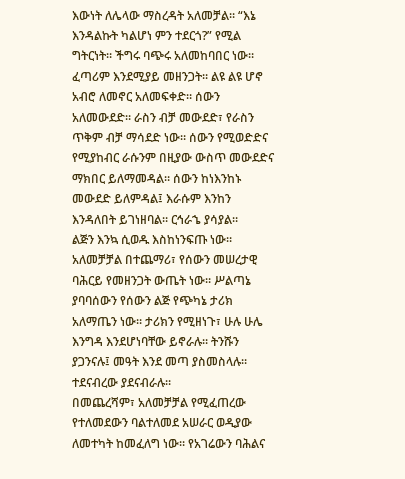እውነት ለሌላው ማስረዳት አለመቻል። “እኔ እንዳልኩት ካልሆነ ምን ተደርጎ?” የሚል ግትርነት። ችግሩ ባጭሩ አለመከባበር ነው።
ፈጣሪም እንደሚያይ መዘንጋት። ልዩ ልዩ ሆኖ አብሮ ለመኖር አለመፍቀድ። ሰውን አለመውደድ። ራስን ብቻ መውደድ፣ የራስን ጥቅም ብቻ ማሳደድ ነው። ሰውን የሚወድድና የሚያከብር ራሱንም በዚያው ውስጥ መውደድና ማክበር ይለማመዳል። ሰውን ከነእንከኑ መውደድ ይለምዳል፤ እራሱም እንከን እንዳለበት ይገነዘባል። ርኅራኄ ያሳያል።
ልጅን እንኳ ሲወዱ እስከነንፍጡ ነው።
አለመቻቻል በተጨማሪ፣ የሰውን መሠረታዊ ባሕርይ የመዘንጋት ውጤት ነው። ሥልጣኔ ያባባሰውን የሰውን ልጅ የጭካኔ ታሪክ አለማጤን ነው። ታሪክን የሚዘነጉ፣ ሁሉ ሁሌ እንግዳ እንደሆነባቸው ይኖራሉ። ትንሹን ያጋንናሉ፤ መዓት እንደ መጣ ያስመስላሉ። ተደናብረው ያደናብራሉ።
በመጨረሻም፣ አለመቻቻል የሚፈጠረው የተለመደውን ባልተለመደ አሠራር ወዲያው ለመተካት ከመፈለግ ነው። የአገሬውን ባሕልና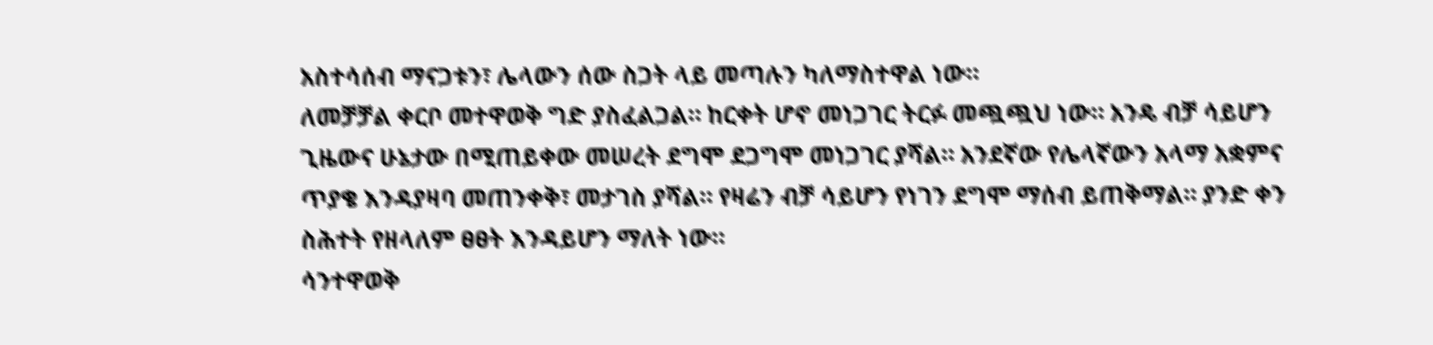አስተሳሰብ ማናጋቱን፣ ሌላውን ሰው ስጋት ላይ መጣሉን ካለማስተዋል ነው።
ለመቻቻል ቀርቦ መተዋወቅ ግድ ያስፈልጋል። ከርቀት ሆኖ መነጋገር ትርፉ መጯጯህ ነው። አንዴ ብቻ ሳይሆን ጊዜውና ሁኔታው በሚጠይቀው መሠረት ደግሞ ደጋግሞ መነጋገር ያሻል። አንደኛው የሌላኛውን አላማ አቋምና ጥያቄ እንዳያዛባ መጠንቀቅ፣ መታገስ ያሻል። የዛሬን ብቻ ሳይሆን የነገን ደግሞ ማሰብ ይጠቅማል። ያንድ ቀን ስሕተት የዘላለም ፀፀት እንዳይሆን ማለት ነው።
ሳንተዋወቅ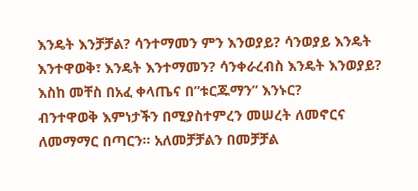እንዴት እንቻቻል? ሳንተማመን ምን እንወያይ? ሳንወያይ እንዴት እንተዋወቅ፣ እንዴት እንተማመን? ሳንቀራረብስ እንዴት እንወያይ? እስከ መቸስ በአፈ ቀላጤና በ”ቱርጁማን” እንኑር?
ብንተዋወቅ እምነታችን በሚያስተምረን መሠረት ለመኖርና ለመማማር በጣርን። አለመቻቻልን በመቻቻል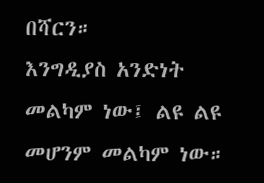በሻርን።
እንግዲያስ አንድነት መልካም ነው፤ ልዩ ልዩ መሆንም መልካም ነው።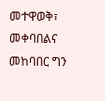መተዋወቅ፣ መቀባበልና መከባበር ግን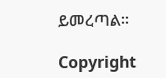ይመረጣል።

Copyright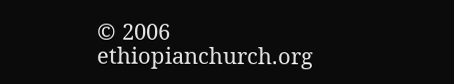© 2006 ethiopianchurch.org